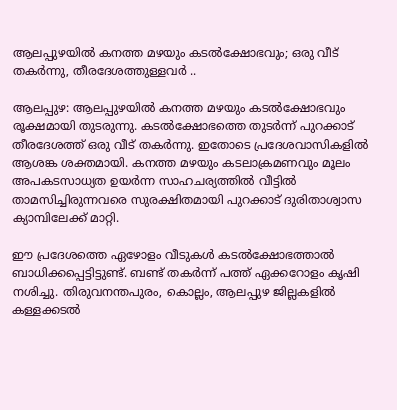ആലപ്പുഴയിൽ കനത്ത മഴയും കടൽക്ഷോഭവും; ഒരു വീട് തകർന്നു, തീരദേശത്തുള്ളവർ ..

ആലപ്പുഴ: ആലപ്പുഴയിൽ കനത്ത മഴയും കടൽക്ഷോഭവും രൂക്ഷമായി തുടരുന്നു. കടൽക്ഷോഭത്തെ തുടർന്ന് പുറക്കാട് തീരദേശത്ത് ഒരു വീട് തകർന്നു. ഇതോടെ പ്രദേശവാസികളിൽ ആശങ്ക ശക്തമായി. കനത്ത മഴയും കടലാക്രമണവും മൂലം അപകടസാധ്യത ഉയർന്ന സാഹചര്യത്തിൽ വീട്ടിൽ താമസിച്ചിരുന്നവരെ സുരക്ഷിതമായി പുറക്കാട് ദുരിതാശ്വാസ ക്യാമ്പിലേക്ക് മാറ്റി.

ഈ പ്രദേശത്തെ ഏഴോളം വീടുകൾ കടൽക്ഷോഭത്താൽ ബാധിക്കപ്പെട്ടിട്ടുണ്ട്. ബണ്ട് തകർന്ന് പത്ത് ഏക്കറോളം കൃഷി നശിച്ചു. തിരുവനന്തപുരം, കൊല്ലം, ആലപ്പുഴ ജില്ലകളിൽ കള്ളക്കടൽ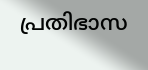പ്രതിഭാസ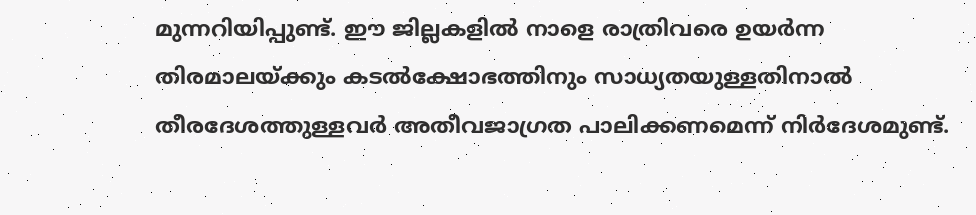മുന്നറിയിപ്പുണ്ട്. ഈ ജില്ലകളിൽ നാളെ രാത്രിവരെ ഉയർന്ന തിരമാലയ്ക്കും കടൽക്ഷോഭത്തിനും സാധ്യതയുള്ളതിനാൽ തീരദേശത്തുള്ളവർ അതീവജാഗ്രത പാലിക്കണമെന്ന് നിർദേശമുണ്ട്.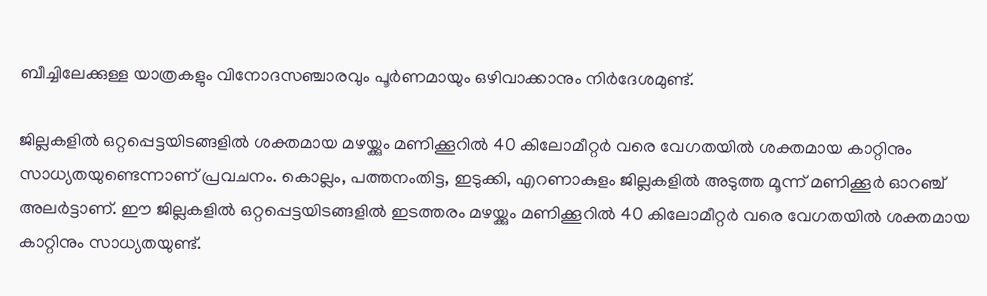ബീച്ചിലേക്കുള്ള യാത്രകളും വിനോദസഞ്ചാരവും പൂർണമായും ഒഴിവാക്കാനും നിർദേശമുണ്ട്.

ജില്ലകളിൽ ഒറ്റപ്പെട്ടയിടങ്ങളിൽ ശക്തമായ മഴയ്ക്കും മണിക്കൂറിൽ 40 കിലോമീറ്റർ വരെ വേഗതയിൽ ശക്തമായ കാറ്റിനും സാധ്യതയുണ്ടെന്നാണ് പ്രവചനം. കൊല്ലം, പത്തനംതിട്ട, ഇടുക്കി, എറണാകുളം ജില്ലകളിൽ അടുത്ത മൂന്ന് മണിക്കൂർ ഓറഞ്ച് അലർട്ടാണ്. ഈ ജില്ലകളിൽ ഒറ്റപ്പെട്ടയിടങ്ങളിൽ ഇടത്തരം മഴയ്ക്കും മണിക്കൂറിൽ 40 കിലോമീറ്റർ വരെ വേഗതയിൽ ശക്തമായ കാറ്റിനും സാധ്യതയുണ്ട്.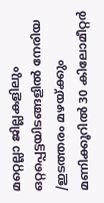മറ്റെല്ലാ ജില്ലകളിലും ഒറ്റപ്പെട്ടയിടങ്ങളിൽ നേരിയ /ഇടത്തരം മഴയ്ക്കും മണിക്കൂറിൽ 30 കിലോമീറ്റർ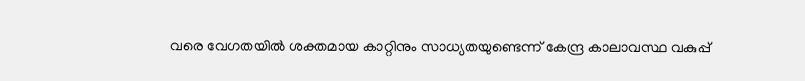വരെ വേഗതയിൽ ശക്തമായ കാറ്റിനും സാധ്യതയുണ്ടെന്ന് കേന്ദ്ര കാലാവസ്ഥ വകുപ്പ്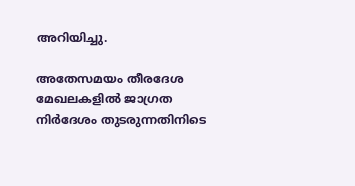അറിയിച്ചു.

അതേസമയം തീരദേശ മേഖലകളിൽ ജാഗ്രത നിർദേശം തുടരുന്നതിനിടെ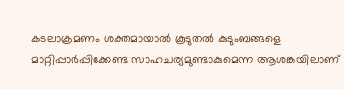കടലാക്രമണം ശക്തമായാൽ കൂടുതൽ കുടുംബങ്ങളെ മാറ്റിപ്പാർപ്പിക്കേണ്ട സാഹചര്യമുണ്ടാകുമെന്ന ആശങ്കയിലാണ്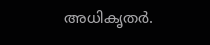അധികൃതർ.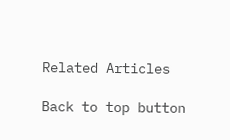Related Articles

Back to top button